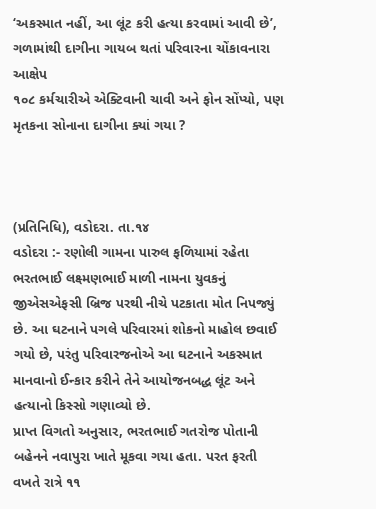‘અકસ્માત નહીં, આ લૂંટ કરી હત્યા કરવામાં આવી છે’, ગળામાંથી દાગીના ગાયબ થતાં પરિવારના ચોંકાવનારા આક્ષેપ
૧૦૮ કર્મચારીએ એક્ટિવાની ચાવી અને ફોન સોંપ્યો, પણ મૃતકના સોનાના દાગીના ક્યાં ગયા ?



(પ્રતિનિધિ), વડોદરા. તા.૧૪
વડોદરા :- રણોલી ગામના પારુલ ફળિયામાં રહેતા ભરતભાઈ લક્ષ્મણભાઈ માળી નામના યુવકનું જીએસએફસી બ્રિજ પરથી નીચે પટકાતા મોત નિપજ્યું છે. આ ઘટનાને પગલે પરિવારમાં શોકનો માહોલ છવાઈ ગયો છે, પરંતુ પરિવારજનોએ આ ઘટનાને અકસ્માત માનવાનો ઈન્કાર કરીને તેને આયોજનબદ્ધ લૂંટ અને હત્યાનો કિસ્સો ગણાવ્યો છે.
પ્રાપ્ત વિગતો અનુસાર, ભરતભાઈ ગતરોજ પોતાની બહેનને નવાપુરા ખાતે મૂકવા ગયા હતા. પરત ફરતી વખતે રાત્રે ૧૧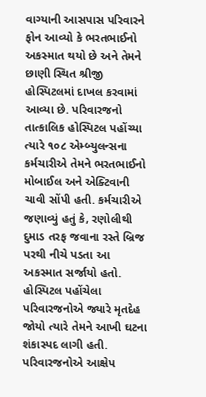વાગ્યાની આસપાસ પરિવારને ફોન આવ્યો કે ભરતભાઈનો અકસ્માત થયો છે અને તેમને છાણી સ્થિત શ્રીજી હોસ્પિટલમાં દાખલ કરવામાં આવ્યા છે. પરિવારજનો તાત્કાલિક હોસ્પિટલ પહોંચ્યા ત્યારે ૧૦૮ એમ્બ્યુલન્સના કર્મચારીએ તેમને ભરતભાઈનો મોબાઈલ અને એક્ટિવાની ચાવી સોંપી હતી. કર્મચારીએ જણાવ્યું હતું કે, રણોલીથી દુમાડ તરફ જવાના રસ્તે બ્રિજ પરથી નીચે પડતા આ અકસ્માત સર્જાયો હતો.
હોસ્પિટલ પહોંચેલા પરિવારજનોએ જ્યારે મૃતદેહ જોયો ત્યારે તેમને આખી ઘટના શંકાસ્પદ લાગી હતી. પરિવારજનોએ આક્ષેપ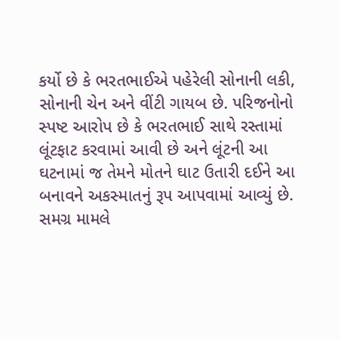કર્યો છે કે ભરતભાઈએ પહેરેલી સોનાની લકી, સોનાની ચેન અને વીંટી ગાયબ છે. પરિજનોનો સ્પષ્ટ આરોપ છે કે ભરતભાઈ સાથે રસ્તામાં લૂંટફાટ કરવામાં આવી છે અને લૂંટની આ ઘટનામાં જ તેમને મોતને ઘાટ ઉતારી દઈને આ બનાવને અકસ્માતનું રૂપ આપવામાં આવ્યું છે.
સમગ્ર મામલે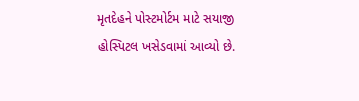મૃતદેહને પોસ્ટમોર્ટમ માટે સયાજી હોસ્પિટલ ખસેડવામાં આવ્યો છે.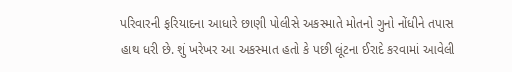પરિવારની ફરિયાદના આધારે છાણી પોલીસે અકસ્માતે મોતનો ગુનો નોંધીને તપાસ હાથ ધરી છે. શું ખરેખર આ અકસ્માત હતો કે પછી લૂંટના ઈરાદે કરવામાં આવેલી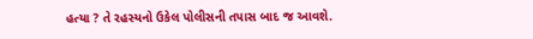હત્યા ? તે રહસ્યનો ઉકેલ પોલીસની તપાસ બાદ જ આવશે.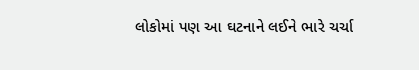લોકોમાં પણ આ ઘટનાને લઈને ભારે ચર્ચા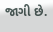જાગી છે.